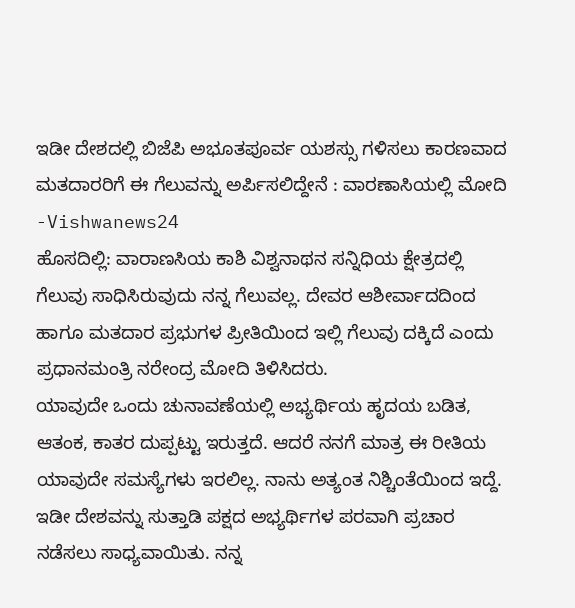ಇಡೀ ದೇಶದಲ್ಲಿ ಬಿಜೆಪಿ ಅಭೂತಪೂರ್ವ ಯಶಸ್ಸು ಗಳಿಸಲು ಕಾರಣವಾದ ಮತದಾರರಿಗೆ ಈ ಗೆಲುವನ್ನು ಅರ್ಪಿಸಲಿದ್ದೇನೆ : ವಾರಣಾಸಿಯಲ್ಲಿ ಮೋದಿ -Vishwanews24
ಹೊಸದಿಲ್ಲಿ: ವಾರಾಣಸಿಯ ಕಾಶಿ ವಿಶ್ವನಾಥನ ಸನ್ನಿಧಿಯ ಕ್ಷೇತ್ರದಲ್ಲಿ ಗೆಲುವು ಸಾಧಿಸಿರುವುದು ನನ್ನ ಗೆಲುವಲ್ಲ. ದೇವರ ಆಶೀರ್ವಾದದಿಂದ ಹಾಗೂ ಮತದಾರ ಪ್ರಭುಗಳ ಪ್ರೀತಿಯಿಂದ ಇಲ್ಲಿ ಗೆಲುವು ದಕ್ಕಿದೆ ಎಂದು ಪ್ರಧಾನಮಂತ್ರಿ ನರೇಂದ್ರ ಮೋದಿ ತಿಳಿಸಿದರು.
ಯಾವುದೇ ಒಂದು ಚುನಾವಣೆಯಲ್ಲಿ ಅಭ್ಯರ್ಥಿಯ ಹೃದಯ ಬಡಿತ, ಆತಂಕ, ಕಾತರ ದುಪ್ಪಟ್ಟು ಇರುತ್ತದೆ. ಆದರೆ ನನಗೆ ಮಾತ್ರ ಈ ರೀತಿಯ ಯಾವುದೇ ಸಮಸ್ಯೆಗಳು ಇರಲಿಲ್ಲ. ನಾನು ಅತ್ಯಂತ ನಿಶ್ಚಿಂತೆಯಿಂದ ಇದ್ದೆ. ಇಡೀ ದೇಶವನ್ನು ಸುತ್ತಾಡಿ ಪಕ್ಷದ ಅಭ್ಯರ್ಥಿಗಳ ಪರವಾಗಿ ಪ್ರಚಾರ ನಡೆಸಲು ಸಾಧ್ಯವಾಯಿತು. ನನ್ನ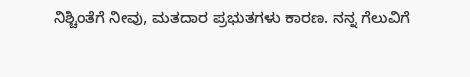ನಿಶ್ಚಿಂತೆಗೆ ನೀವು, ಮತದಾರ ಪ್ರಭುತಗಳು ಕಾರಣ. ನನ್ನ ಗೆಲುವಿಗೆ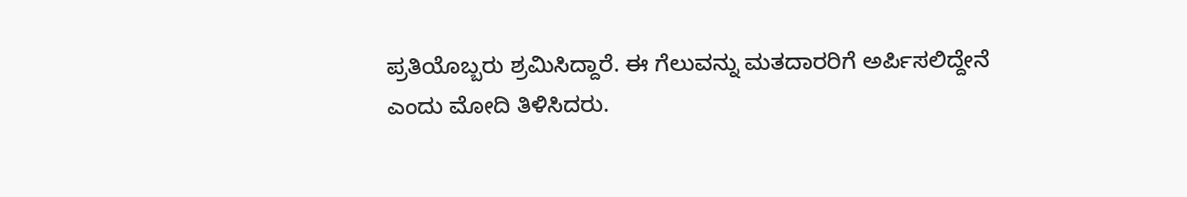ಪ್ರತಿಯೊಬ್ಬರು ಶ್ರಮಿಸಿದ್ದಾರೆ. ಈ ಗೆಲುವನ್ನು ಮತದಾರರಿಗೆ ಅರ್ಪಿಸಲಿದ್ದೇನೆ ಎಂದು ಮೋದಿ ತಿಳಿಸಿದರು.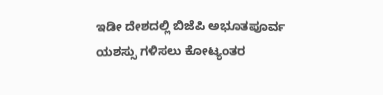ಇಡೀ ದೇಶದಲ್ಲಿ ಬಿಜೆಪಿ ಅಭೂತಪೂರ್ವ ಯಶಸ್ಸು ಗಳಿಸಲು ಕೋಟ್ಯಂತರ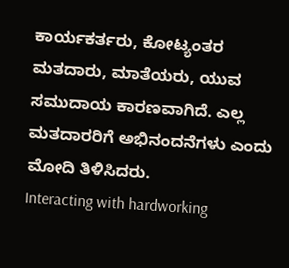ಕಾರ್ಯಕರ್ತರು, ಕೋಟ್ಯಂತರ ಮತದಾರು, ಮಾತೆಯರು, ಯುವ ಸಮುದಾಯ ಕಾರಣವಾಗಿದೆ. ಎಲ್ಲ ಮತದಾರರಿಗೆ ಅಭಿನಂದನೆಗಳು ಎಂದು ಮೋದಿ ತಿಳಿಸಿದರು.
Interacting with hardworking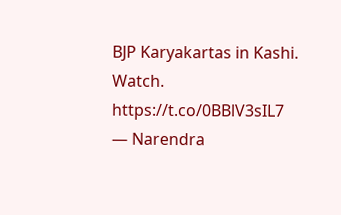BJP Karyakartas in Kashi. Watch. https://t.co/0BBlV3sIL7
— Narendra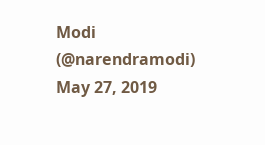Modi (@narendramodi) May 27, 2019